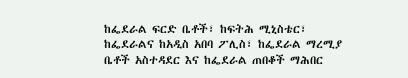ከፌደራል ፍርድ ቤቶች፣ ከፍትሕ ሚኒስቴር፣ ከፌደራልና ከአዲስ አበባ ፖሊስ፣ ከፌደራል ማረሚያ ቤቶች አስተዳደር እና ከፌደራል ጠበቆች ማሕበር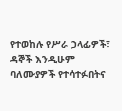የተወከሉ የሥራ ኃላፊዎች፣ ዳኞች እንዲሁም ባለሙያዎች የተሳተፉበትና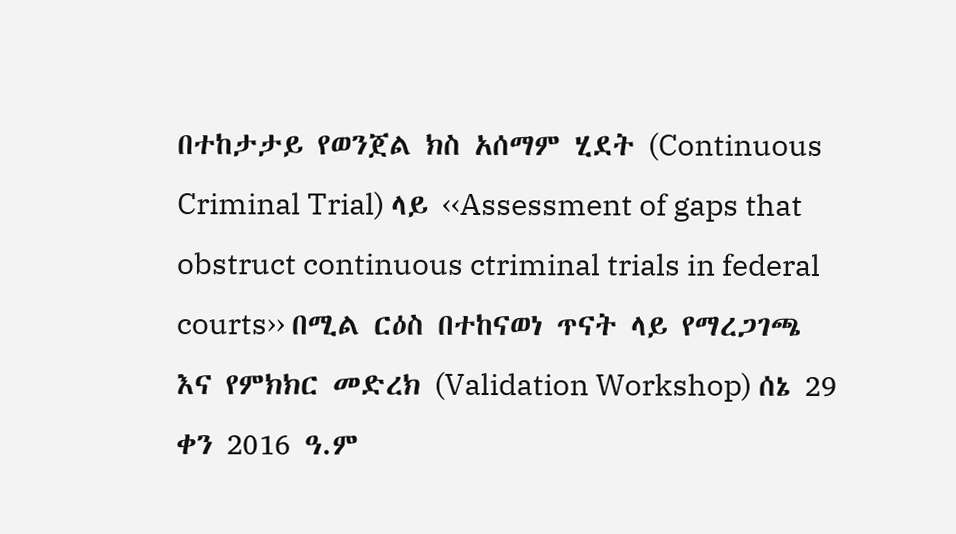በተከታታይ የወንጀል ክስ አሰማም ሂደት (Continuous Criminal Trial) ላይ ‹‹Assessment of gaps that obstruct continuous ctriminal trials in federal courts›› በሚል ርዕስ በተከናወነ ጥናት ላይ የማረጋገጫ እና የምክክር መድረክ (Validation Workshop) ሰኔ 29 ቀን 2016 ዓ.ም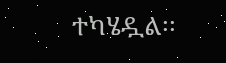ተካሄዷል፡፡